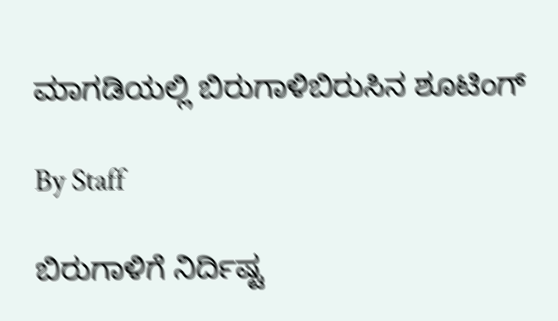ಮಾಗಡಿಯಲ್ಲಿ ಬಿರುಗಾಳಿಬಿರುಸಿನ ಶೂಟಿಂಗ್

By Staff

ಬಿರುಗಾಳಿಗೆ ನಿರ್ದಿಷ್ಟ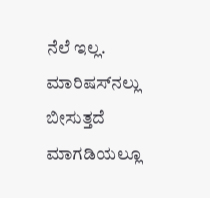ನೆಲೆ ಇಲ್ಲ. ಮಾರಿಷಸ್‌ನಲ್ಲು ಬೀಸುತ್ತದೆ ಮಾಗಡಿಯಲ್ಲೂ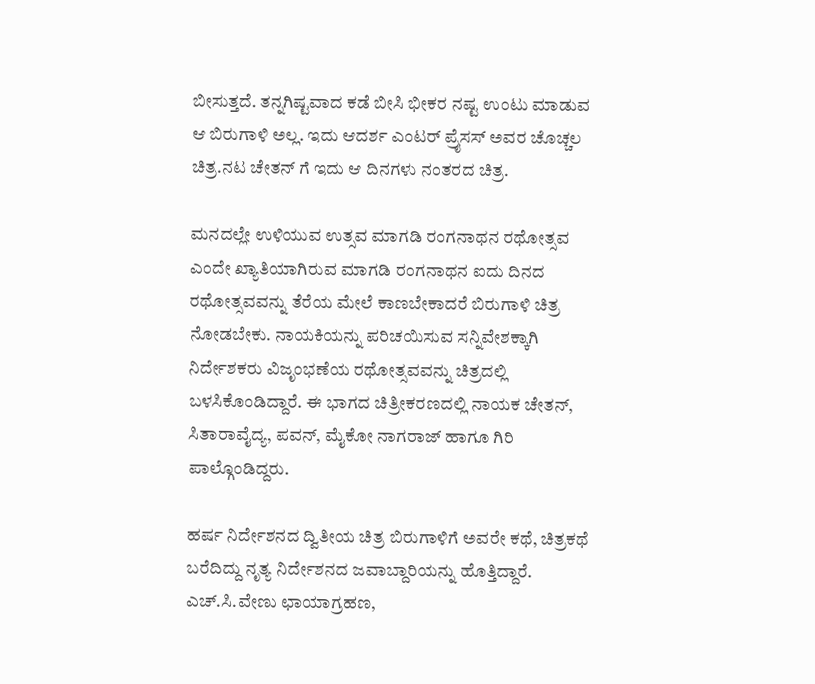ಬೀಸುತ್ತದೆ. ತನ್ನಗಿಷ್ಟವಾದ ಕಡೆ ಬೀಸಿ ಭೀಕರ ನಷ್ಟ ಉಂಟು ಮಾಡುವ ಆ ಬಿರುಗಾಳಿ ಅಲ್ಲ. ಇದು ಆದರ್ಶ ಎಂಟರ್ ಪ್ರೈಸಸ್ ಅವರ ಚೊಚ್ಚಲ ಚಿತ್ರ.ನಟ ಚೇತನ್ ಗೆ ಇದು ಆ ದಿನಗಳು ನಂತರದ ಚಿತ್ರ.

ಮನದಲ್ಲೇ ಉಳಿಯುವ ಉತ್ಸವ ಮಾಗಡಿ ರಂಗನಾಥನ ರಥೋತ್ಸವ ಎಂದೇ ಖ್ಯಾತಿಯಾಗಿರುವ ಮಾಗಡಿ ರಂಗನಾಥನ ಐದು ದಿನದ ರಥೋತ್ಸವವನ್ನು ತೆರೆಯ ಮೇಲೆ ಕಾಣಬೇಕಾದರೆ ಬಿರುಗಾಳಿ ಚಿತ್ರ ನೋಡಬೇಕು. ನಾಯಕಿಯನ್ನು ಪರಿಚಯಿಸುವ ಸನ್ನಿವೇಶಕ್ಕಾಗಿ ನಿರ್ದೇಶಕರು ವಿಜೃಂಭಣೆಯ ರಥೋತ್ಸವವನ್ನು ಚಿತ್ರದಲ್ಲಿ ಬಳಸಿಕೊಂಡಿದ್ದಾರೆ. ಈ ಭಾಗದ ಚಿತ್ರೀಕರಣದಲ್ಲಿ ನಾಯಕ ಚೇತನ್, ಸಿತಾರಾವೈದ್ಯ, ಪವನ್, ಮೈಕೋ ನಾಗರಾಜ್ ಹಾಗೂ ಗಿರಿ ಪಾಲ್ಗೊಂಡಿದ್ದರು.

ಹರ್ಷ ನಿರ್ದೇಶನದ ದ್ವಿತೀಯ ಚಿತ್ರ ಬಿರುಗಾಳಿಗೆ ಅವರೇ ಕಥೆ, ಚಿತ್ರಕಥೆ ಬರೆದಿದ್ದು ನೃತ್ಯ ನಿರ್ದೇಶನದ ಜವಾಬ್ದಾರಿಯನ್ನು ಹೊತ್ತಿದ್ದಾರೆ. ಎಚ್.ಸಿ.ವೇಣು ಛಾಯಾಗ್ರಹಣ,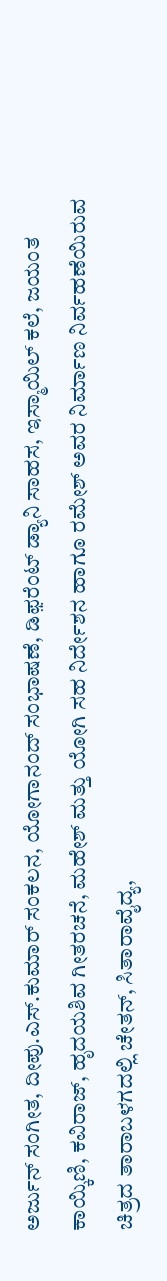ಅರ್ಜುನ್ ಸಂಗೀತ, ದೀಪು.ಎಸ್.ಕುಮಾರ್ ಸಂಕಲನ, ಯೋಗಾನಂದ್ ಸಂಭಾಷಣೆ, ಡಿಫ಼ರೆಂಟ್ ಡ್ಯಾನಿ ಸಾಹಸ, ಇಸ್ಮಾಯಿಲ್ ಕಲೆ, ಜಯಂತ ಕಾಯ್ಕಿಣಿ, ಕವಿರಾಜ್, ಹೃದಯಶಿವ ಗೀತರಚನೆ, ಮಹೇಶ್ ಮತ್ತು ಯೋಗಿ ಸಹ ನಿರ್ದೇಶನ ಹಾಗೂ ರಮೇಶ್ ಅವರ ನಿರ್ಮಾಣ ನಿರ್ವಹಣೆಯಿರುವ ಚಿತ್ರದ ತಾರಾಬಳಗದಲ್ಲಿ ಚೇತನ್, ಸಿತಾರಾವೈದ್ಯ,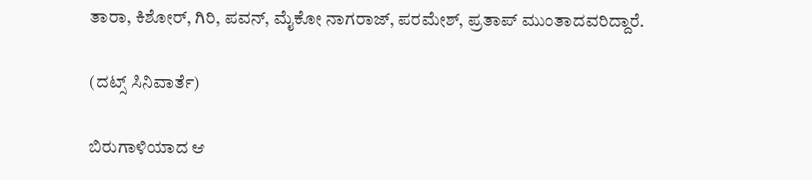ತಾರಾ, ಕಿಶೋರ್, ಗಿರಿ, ಪವನ್, ಮೈಕೋ ನಾಗರಾಜ್, ಪರಮೇಶ್, ಪ್ರತಾಪ್ ಮುಂತಾದವರಿದ್ದಾರೆ.

(ದಟ್ಸ್ ಸಿನಿವಾರ್ತೆ)

ಬಿರುಗಾಳಿಯಾದ ಆ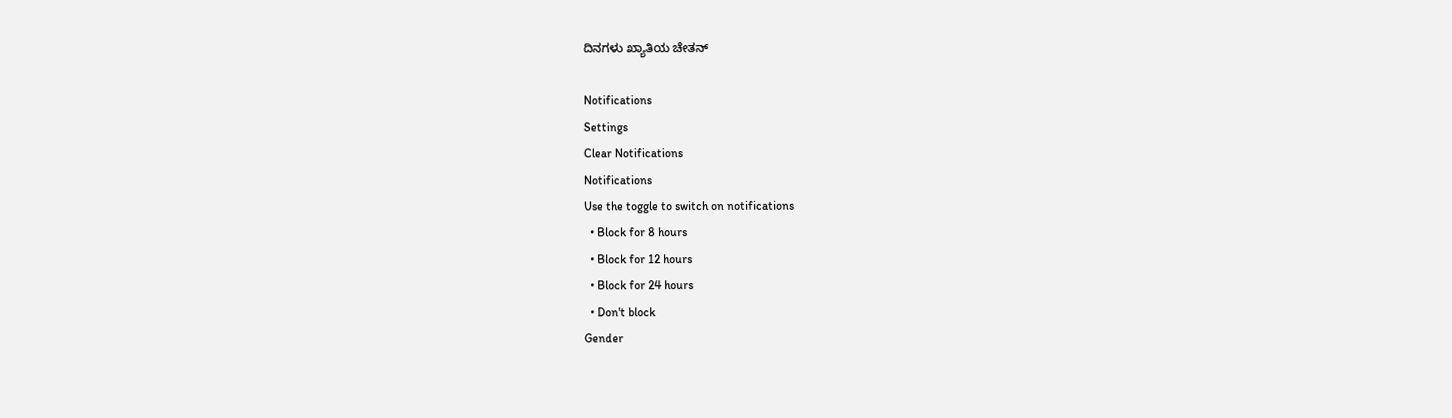ದಿನಗಳು ಖ್ಯಾತಿಯ ಚೇತನ್

Notifications
Settings
Clear Notifications
Notifications
Use the toggle to switch on notifications
  • Block for 8 hours
  • Block for 12 hours
  • Block for 24 hours
  • Don't block
Gender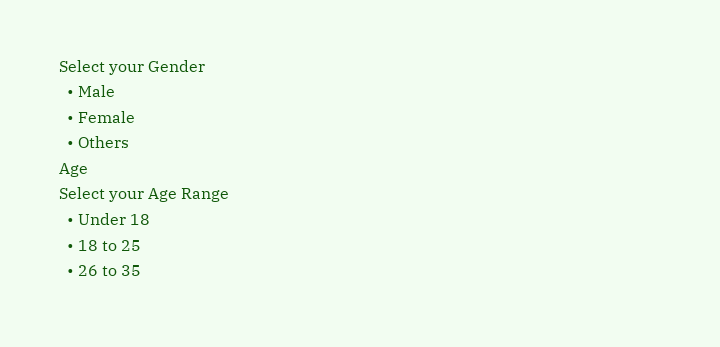Select your Gender
  • Male
  • Female
  • Others
Age
Select your Age Range
  • Under 18
  • 18 to 25
  • 26 to 35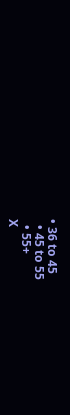• 36 to 45
  • 45 to 55
  • 55+
X